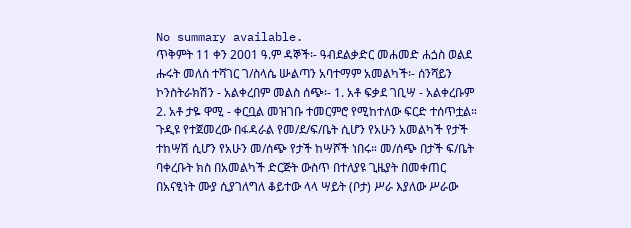No summary available.
ጥቅምት 11 ቀን 2001 ዓ.ም ዳኞች፡- ዓብደልቃድር መሐመድ ሐጏስ ወልደ ሑሩት መለሰ ተሻገር ገ/ስላሴ ሡልጣን አባተማም አመልካች፡- ሰንሻይን ኮንስትራክሽን - አልቀረበም መልስ ሰጭ፡- 1. አቶ ፍቃደ ገቢሣ - አልቀረቡም 2. አቶ ታዬ ዋሚ - ቀርቧል መዝገቡ ተመርምሮ የሚከተለው ፍርድ ተሰጥቷል።
ጉዲዩ የተጀመረው በፋዳራል የመ/ደ/ፍ/ቤት ሲሆን የአሁን አመልካች የታች ተከሣሽ ሲሆን የአሁን መ/ሰጭ የታች ከሣሾች ነበሩ። መ/ሰጭ በታች ፍ/ቤት ባቀረቡት ክስ በአመልካች ድርጅት ውስጥ በተለያዩ ጊዜያት በመቀጠር በአናፂነት ሙያ ሲያገለግለ ቆይተው ላላ ሣይት (ቦታ) ሥራ እያለው ሥራው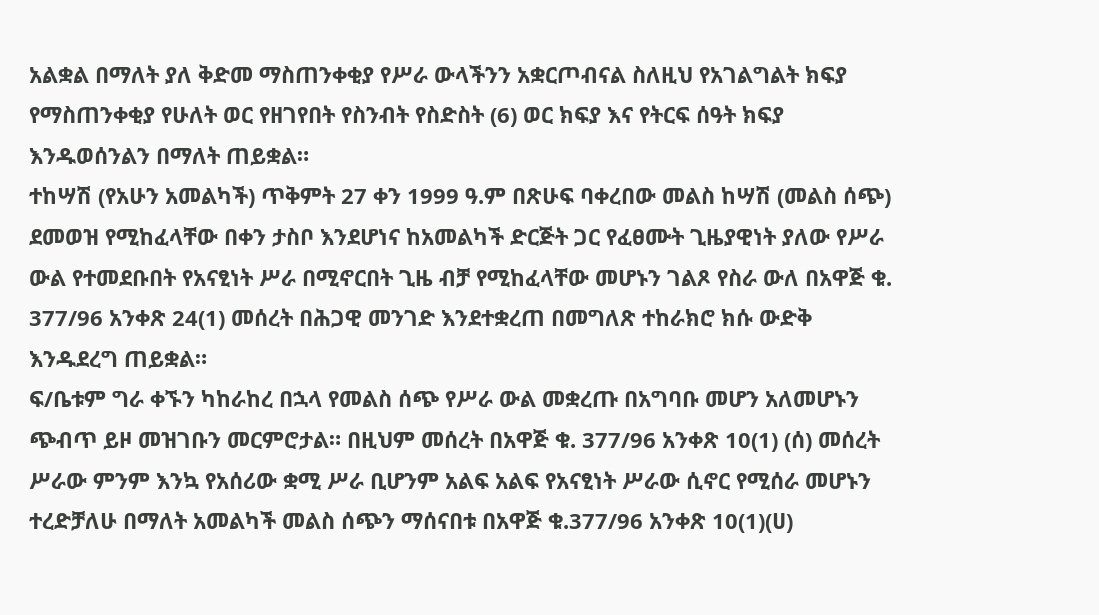አልቋል በማለት ያለ ቅድመ ማስጠንቀቂያ የሥራ ውላችንን አቋርጦብናል ስለዚህ የአገልግልት ክፍያ የማስጠንቀቂያ የሁለት ወር የዘገየበት የስንብት የስድስት (6) ወር ክፍያ እና የትርፍ ሰዓት ክፍያ እንዱወሰንልን በማለት ጠይቋል።
ተከሣሽ (የአሁን አመልካች) ጥቅምት 27 ቀን 1999 ዓ.ም በጽሁፍ ባቀረበው መልስ ከሣሽ (መልስ ሰጭ) ደመወዝ የሚከፈላቸው በቀን ታስቦ እንደሆነና ከአመልካች ድርጅት ጋር የፈፀሙት ጊዜያዊነት ያለው የሥራ ውል የተመደቡበት የአናፂነት ሥራ በሚኖርበት ጊዜ ብቻ የሚከፈላቸው መሆኑን ገልጾ የስራ ውለ በአዋጅ ቁ. 377/96 አንቀጽ 24(1) መሰረት በሕጋዊ መንገድ እንደተቋረጠ በመግለጽ ተከራክሮ ክሱ ውድቅ እንዱደረግ ጠይቋል።
ፍ/ቤቱም ግራ ቀኙን ካከራከረ በኋላ የመልስ ሰጭ የሥራ ውል መቋረጡ በአግባቡ መሆን አለመሆኑን ጭብጥ ይዞ መዝገቡን መርምሮታል። በዚህም መሰረት በአዋጅ ቁ. 377/96 አንቀጽ 10(1) (ሰ) መሰረት ሥራው ምንም እንኳ የአሰሪው ቋሚ ሥራ ቢሆንም አልፍ አልፍ የአናፂነት ሥራው ሲኖር የሚሰራ መሆኑን ተረድቻለሁ በማለት አመልካች መልስ ሰጭን ማሰናበቱ በአዋጅ ቁ.377/96 አንቀጽ 10(1)(ሀ)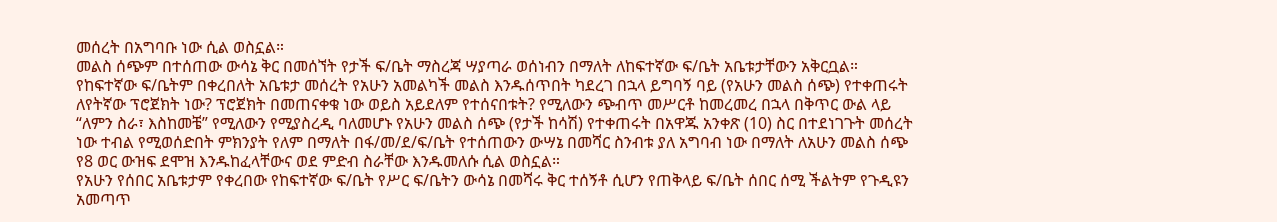መሰረት በአግባቡ ነው ሲል ወስኗል።
መልስ ሰጭም በተሰጠው ውሳኔ ቅር በመሰኘት የታች ፍ/ቤት ማስረጃ ሣያጣራ ወሰነብን በማለት ለከፍተኛው ፍ/ቤት አቤቱታቸውን አቅርቧል።
የከፍተኛው ፍ/ቤትም በቀረበለት አቤቱታ መሰረት የአሁን አመልካች መልስ እንዱሰጥበት ካደረገ በኋላ ይግባኝ ባይ (የአሁን መልስ ሰጭ) የተቀጠሩት ለየትኛው ፕሮጀክት ነው? ፕሮጀክት በመጠናቀቁ ነው ወይስ አይደለም የተሰናበቱት? የሚለውን ጭብጥ መሥርቶ ከመረመረ በኋላ በቅጥር ውል ላይ “ለምን ስራ፣ እስከመቼ” የሚለውን የሚያስረዲ ባለመሆኑ የአሁን መልስ ሰጭ (የታች ከሳሽ) የተቀጠሩት በአዋጁ አንቀጽ (10) ስር በተደነገጉት መሰረት ነው ተብል የሚወሰድበት ምክንያት የለም በማለት በፋ/መ/ደ/ፍ/ቤት የተሰጠውን ውሣኔ በመሻር ስንብቱ ያለ አግባብ ነው በማለት ለአሁን መልስ ሰጭ የ8 ወር ውዝፍ ደሞዝ እንዱከፈላቸውና ወደ ምድብ ስራቸው እንዱመለሱ ሲል ወስኗል።
የአሁን የሰበር አቤቱታም የቀረበው የከፍተኛው ፍ/ቤት የሥር ፍ/ቤትን ውሳኔ በመሻሩ ቅር ተሰኝቶ ሲሆን የጠቅላይ ፍ/ቤት ሰበር ሰሚ ችልትም የጉዲዩን አመጣጥ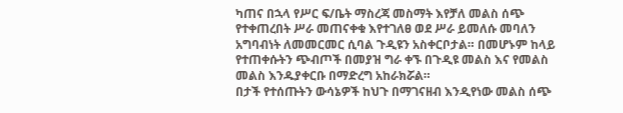ካጠና በኋላ የሥር ፍ/ቤት ማስረጃ መስማት እየቻለ መልስ ሰጭ የተቀጠረበት ሥራ መጠናቀቁ እየተገለፀ ወደ ሥራ ይመለሱ መባለን አግባብነት ለመመርመር ሲባል ጉዲዩን አስቀርቦታል። በመሆኑም ከላይ የተጠቀሱትን ጭብጦች በመያዝ ግራ ቀኙ በጉዲዩ መልስ እና የመልስ መልስ እንዱያቀርቡ በማድረግ አከራክሯል።
በታች የተሰጡትን ውሳኔዎች ከህጉ በማገናዘብ እንዲየነው መልስ ሰጭ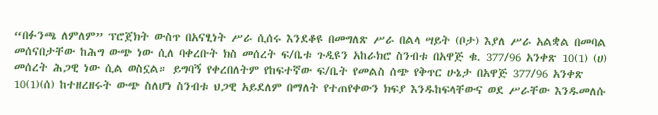“በፉንጫ ለምለም” ፕሮጀክት ውስጥ በአናፂነት ሥራ ሲሰሩ እንደቆዩ በመግለጽ ሥራ በልላ ሣይት (ቦታ) እያለ ሥራ አልቋል በመባል መሰናበታቸው ከሕግ ውጭ ነው ሲለ ባቀረቡት ክስ መሰረት ፍ/ቤቱ ጉዲዩን አከራክሮ ስንብቱ በአዋጅ ቁ. 377/96 አንቀጽ 10(1) (ሀ) መሰረት ሕጋዊ ነው ሲል ወስኗል። ይግባኝ የቀረበለትም የከፍተኛው ፍ/ቤት የመልስ ሰጭ የቅጥር ሁኔታ በአዋጅ 377/96 አንቀጽ 10(1)(ሰ) ከተዘረዘሩት ውጭ ስለሆነ ስንብቱ ህጋዊ አይደለም በማለት የተጠየቀውን ክፍያ እንዱከፍላቸውና ወደ ሥራቸው እንዱመለሱ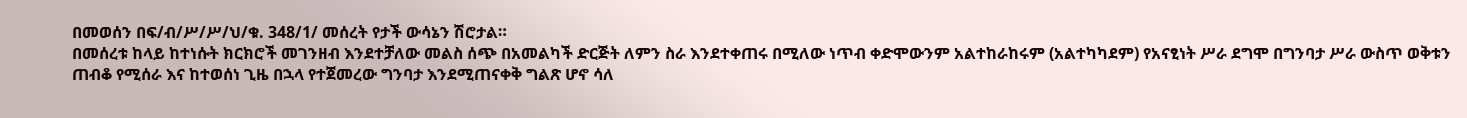በመወሰን በፍ/ብ/ሥ/ሥ/ህ/ቁ. 348/1/ መሰረት የታች ውሳኔን ሽሮታል።
በመሰረቱ ከላይ ከተነሱት ክርክሮች መገንዘብ እንደተቻለው መልስ ሰጭ በአመልካች ድርጅት ለምን ስራ እንደተቀጠሩ በሚለው ነጥብ ቀድሞውንም አልተከራከሩም (አልተካካደም) የአናፂነት ሥራ ደግሞ በግንባታ ሥራ ውስጥ ወቅቱን ጠብቆ የሚሰራ እና ከተወሰነ ጊዜ በኋላ የተጀመረው ግንባታ እንደሚጠናቀቅ ግልጽ ሆኖ ሳለ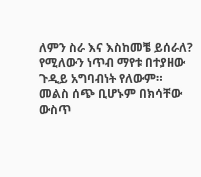ለምን ስራ እና እስከመቼ ይሰራለ? የሚለውን ነጥብ ማየቱ በተያዘው ጉዲይ አግባብነት የለውም። መልስ ሰጭ ቢሆኑም በክሳቸው ውስጥ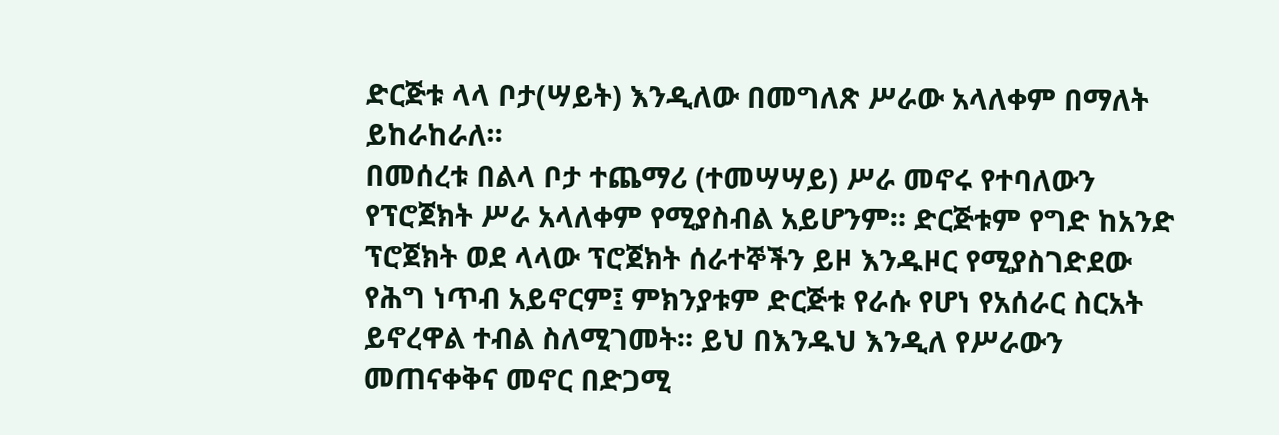ድርጅቱ ላላ ቦታ(ሣይት) እንዲለው በመግለጽ ሥራው አላለቀም በማለት ይከራከራለ።
በመሰረቱ በልላ ቦታ ተጨማሪ (ተመሣሣይ) ሥራ መኖሩ የተባለውን የፕሮጀክት ሥራ አላለቀም የሚያስብል አይሆንም። ድርጅቱም የግድ ከአንድ ፕሮጀክት ወደ ላላው ፕሮጀክት ሰራተኞችን ይዞ እንዱዞር የሚያስገድደው የሕግ ነጥብ አይኖርም፤ ምክንያቱም ድርጅቱ የራሱ የሆነ የአሰራር ስርአት ይኖረዋል ተብል ስለሚገመት። ይህ በእንዱህ እንዲለ የሥራውን መጠናቀቅና መኖር በድጋሚ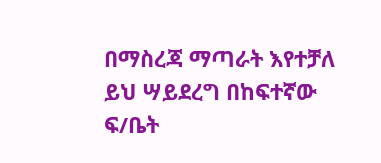በማስረጃ ማጣራት እየተቻለ ይህ ሣይደረግ በከፍተኛው ፍ/ቤት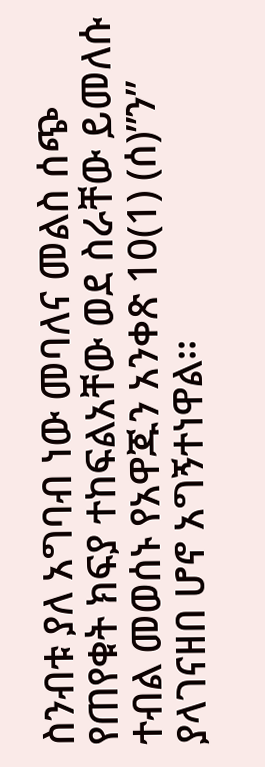ስንብቱ ያለ አግባብ ነው መባለና መልስ ሰጭ የጠየቁት ክፍያ ተከፍልአቸው ወደ ስራቸው ይመለሱ ተብል መወሰኑ የአዋጁን አንቀጽ 10(1) (ሰ)”ን” ያላገናዘበ ሆኖ አግኝተነዋል።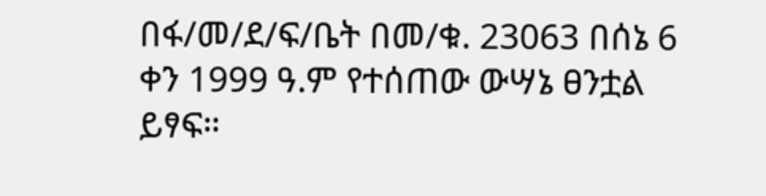በፋ/መ/ደ/ፍ/ቤት በመ/ቁ. 23063 በሰኔ 6 ቀን 1999 ዓ.ም የተሰጠው ውሣኔ ፀንቷል ይፃፍ።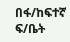በፋ/ከፍተኛ ፍ/ቤት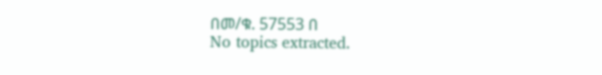በመ/ቁ. 57553 በ
No topics extracted.